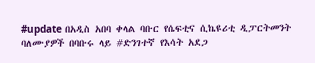#update በአዲስ አበባ ቀላል ባቡር የሴፍቲና ሲኬዩሪቲ ዲፓርትመንት ባለሙያዎች በባቡሩ ላይ #ድንገተኛ የእሳት አደጋ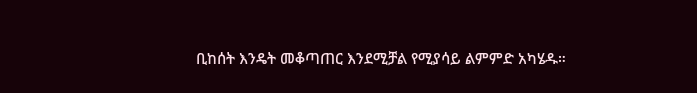ቢከሰት እንዴት መቆጣጠር እንደሚቻል የሚያሳይ ልምምድ አካሄዱ።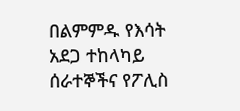በልምምዱ የእሳት አደጋ ተከላካይ ሰራተኞችና የፖሊስ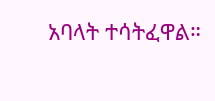አባላት ተሳትፈዋል።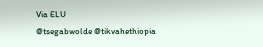Via ELU
@tsegabwolde @tikvahethiopia